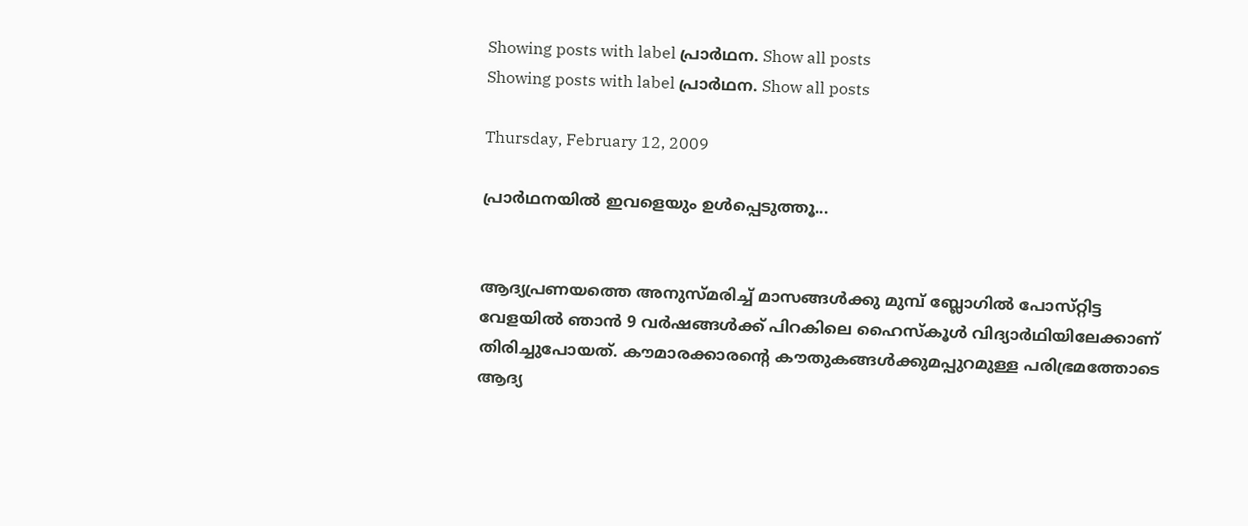Showing posts with label പ്രാര്‍ഥന. Show all posts
Showing posts with label പ്രാര്‍ഥന. Show all posts

Thursday, February 12, 2009

പ്രാര്‍ഥനയില്‍ ഇവളെയും ഉള്‍പ്പെടുത്തൂ...


ആദ്യപ്രണയത്തെ അനുസ്‌മരിച്ച്‌ മാസങ്ങള്‍ക്കു മുമ്പ്‌ ബ്ലോഗില്‍ പോസ്‌റ്റിട്ട വേളയില്‍ ഞാന്‍ 9 വര്‍ഷങ്ങള്‍ക്ക്‌ പിറകിലെ ഹൈസ്‌കൂള്‍ വിദ്യാര്‍ഥിയിലേക്കാണ്‌ തിരിച്ചുപോയത്‌. കൗമാരക്കാരന്റെ കൗതുകങ്ങള്‍ക്കുമപ്പുറമുള്ള പരിഭ്രമത്തോടെ ആദ്യ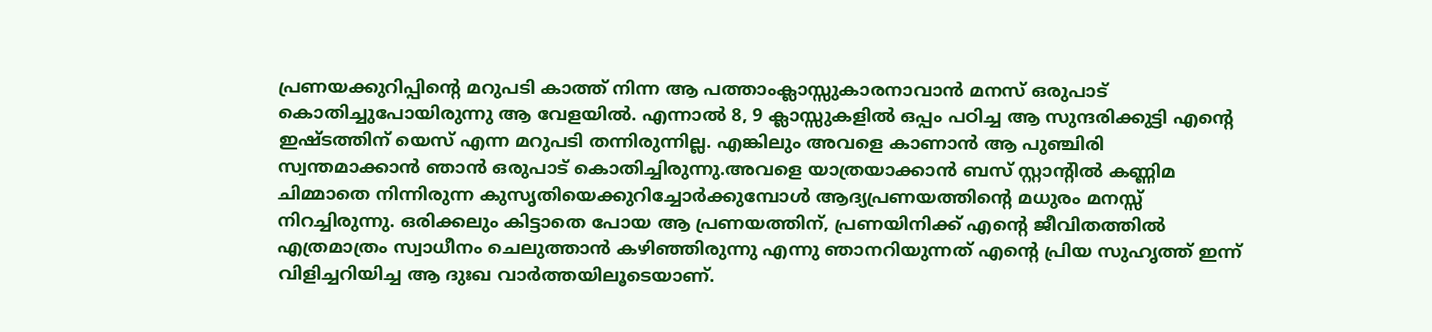പ്രണയക്കുറിപ്പിന്റെ മറുപടി കാത്ത്‌ നിന്ന ആ പത്താംക്ലാസ്സുകാരനാവാന്‍ മനസ്‌ ഒരുപാട്‌ കൊതിച്ചുപോയിരുന്നു ആ വേളയില്‍. എന്നാല്‍ 8, 9 ക്ലാസ്സുകളില്‍ ഒപ്പം പഠിച്ച ആ സുന്ദരിക്കുട്ടി എന്റെ ഇഷ്ടത്തിന്‌ യെസ്‌ എന്ന മറുപടി തന്നിരുന്നില്ല. എങ്കിലും അവളെ കാണാന്‍ ആ പുഞ്ചിരി സ്വന്തമാക്കാന്‍ ഞാന്‍ ഒരുപാട്‌ കൊതിച്ചിരുന്നു.അവളെ യാത്രയാക്കാന്‍ ബസ്‌ സ്റ്റാന്റില്‍ കണ്ണിമ ചിമ്മാതെ നിന്നിരുന്ന കുസൃതിയെക്കുറിച്ചോര്‍ക്കുമ്പോള്‍ ആദ്യപ്രണയത്തിന്റെ മധുരം മനസ്സ്‌ നിറച്ചിരുന്നു. ഒരിക്കലും കിട്ടാതെ പോയ ആ പ്രണയത്തിന്‌, പ്രണയിനിക്ക്‌ എന്റെ ജീവിതത്തില്‍ എത്രമാത്രം സ്വാധീനം ചെലുത്താന്‍ കഴിഞ്ഞിരുന്നു എന്നു ഞാനറിയുന്നത്‌ എന്റെ പ്രിയ സുഹൃത്ത്‌ ഇന്ന്‌ വിളിച്ചറിയിച്ച ആ ദുഃഖ വാര്‍ത്തയിലൂടെയാണ്‌.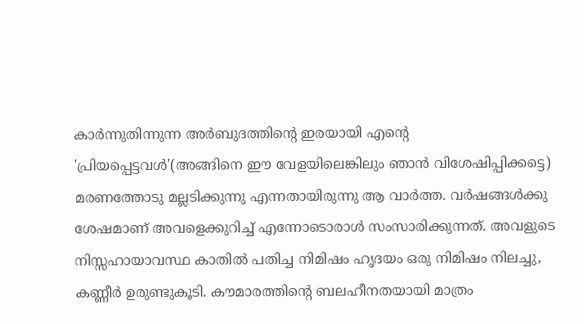കാര്‍ന്നുതിന്നുന്ന അര്‍ബുദത്തിന്റെ ഇരയായി എന്റെ 'പ്രിയപ്പെട്ടവള്‍'(അങ്ങിനെ ഈ വേളയിലെങ്കിലും ഞാന്‍ വിശേഷിപ്പിക്കട്ടെ) മരണത്തോടു മല്ലടിക്കുന്നു എന്നതായിരുന്നു ആ വാര്‍ത്ത. വര്‍ഷങ്ങള്‍ക്കു ശേഷമാണ്‌ അവളെക്കുറിച്ച്‌ എന്നോടൊരാള്‍ സംസാരിക്കുന്നത്‌. അവളുടെ നിസ്സഹായാവസ്ഥ കാതില്‍ പതിച്ച നിമിഷം ഹൃദയം ഒരു നിമിഷം നിലച്ചു, കണ്ണീര്‍ ഉരുണ്ടുകൂടി. കൗമാരത്തിന്റെ ബലഹീനതയായി മാത്രം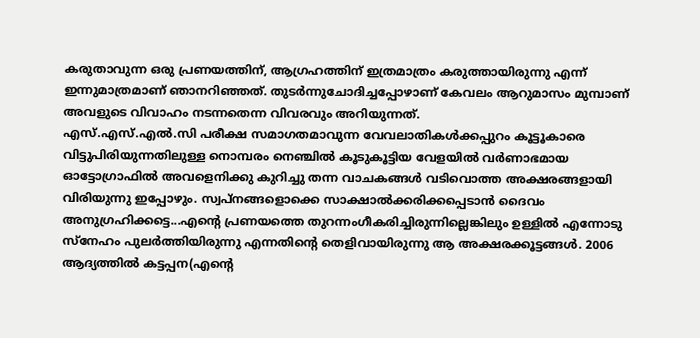കരുതാവുന്ന ഒരു പ്രണയത്തിന്‌, ആഗ്രഹത്തിന്‌ ഇത്രമാത്രം കരുത്തായിരുന്നു എന്ന്‌ ഇന്നുമാത്രമാണ്‌ ഞാനറിഞ്ഞത്‌. തുടര്‍ന്നുചോദിച്ചപ്പോഴാണ്‌ കേവലം ആറുമാസം മുമ്പാണ്‌ അവളുടെ വിവാഹം നടന്നതെന്ന വിവരവും അറിയുന്നത്‌.
എസ്‌.എസ്‌.എല്‍.സി പരീക്ഷ സമാഗതമാവുന്ന വേവലാതികള്‍ക്കപ്പുറം കൂട്ടൂകാരെ വിട്ടുപിരിയുന്നതിലുള്ള നൊമ്പരം നെഞ്ചില്‍ കൂടുകൂട്ടിയ വേളയില്‍ വര്‍ണാഭമായ ഓട്ടോഗ്രാഫില്‍ അവളെനിക്കു കുറിച്ചു തന്ന വാചകങ്ങള്‍ വടിവൊത്ത അക്ഷരങ്ങളായി വിരിയുന്നു ഇപ്പോഴും. സ്വപ്‌നങ്ങളൊക്കെ സാക്ഷാല്‍ക്കരിക്കപ്പെടാന്‍ ദൈവം അനുഗ്രഹിക്കട്ടെ...എന്റെ പ്രണയത്തെ തുറന്നംഗീകരിച്ചിരുന്നില്ലെങ്കിലും ഉള്ളില്‍ എന്നോടു സ്‌നേഹം പുലര്‍ത്തിയിരുന്നു എന്നതിന്റെ തെളിവായിരുന്നു ആ അക്ഷരക്കൂട്ടങ്ങള്‍. 2006 ആദ്യത്തില്‍ കട്ടപ്പന(എന്റെ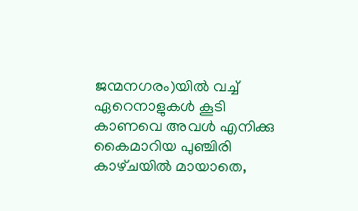ജന്മനഗരം)യില്‍ വച്ച്‌ ഏറെനാളുകള്‍ കൂടി കാണവെ അവള്‍ എനിക്കു കൈമാറിയ പുഞ്ചിരി കാഴ്‌ചയില്‍ മായാതെ,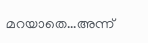മറയാതെ...അന്ന്‌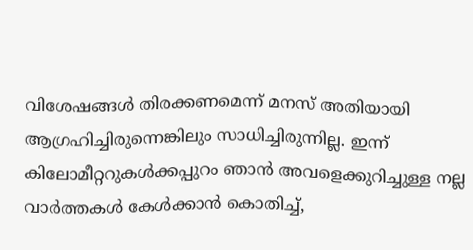വിശേഷങ്ങള്‍ തിരക്കണമെന്ന്‌ മനസ്‌ അതിയായി ആഗ്രഹിച്ചിരുന്നെങ്കിലും സാധിച്ചിരുന്നില്ല. ഇന്ന്‌ കിലോമീറ്ററുകള്‍ക്കപ്പുറം ഞാന്‍ അവളെക്കുറിച്ചുള്ള നല്ല വാര്‍ത്തകള്‍ കേള്‍ക്കാന്‍ കൊതിച്ച്‌,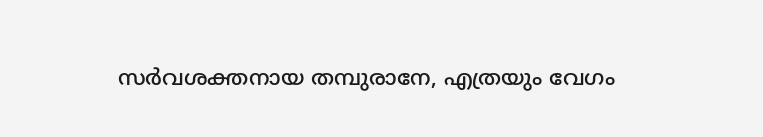സര്‍വശക്തനായ തമ്പുരാനേ, എത്രയും വേഗം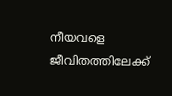നീയവളെ ജീവിതത്തിലേക്ക്‌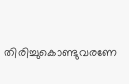തിരിച്ചുകൊണ്ടുവരണേ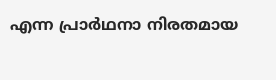എന്ന പ്രാര്‍ഥനാ നിരതമായ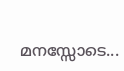മനസ്സോടെ...